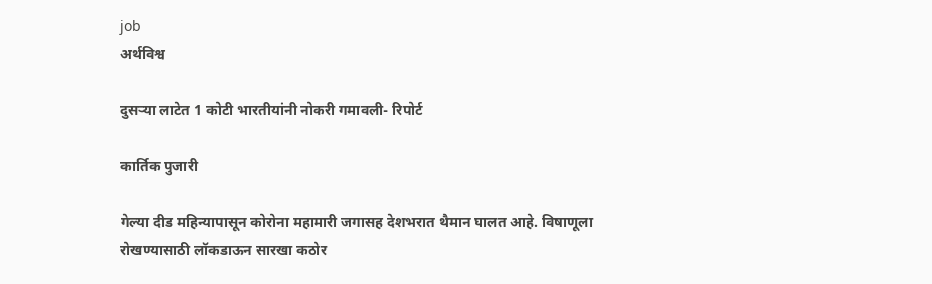job
अर्थविश्व

दुसऱ्या लाटेत 1 कोटी भारतीयांनी नोकरी गमावली- रिपोर्ट

कार्तिक पुजारी

गेल्या दीड महिन्यापासून कोरोना महामारी जगासह देशभरात थैमान घालत आहे. विषाणूला रोखण्यासाठी लॉकडाऊन सारखा कठोर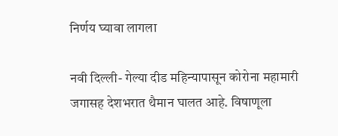निर्णय घ्यावा लागला

नवी दिल्ली- गेल्या दीड महिन्यापासून कोरोना महामारी जगासह देशभरात थैमान घालत आहे. विषाणूला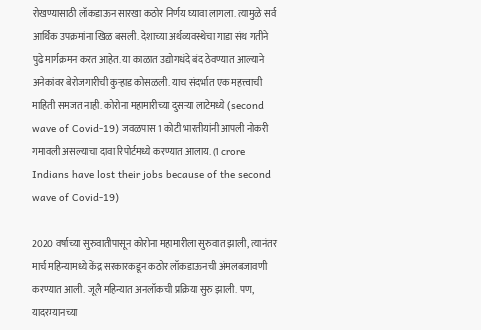रोखण्यासाठी लॉकडाऊन सारखा कठोर निर्णय घ्यावा लागला. त्यामुळे सर्व आर्थिक उपक्रमांना खिळ बसली. देशाच्या अर्थव्यवस्थेचा गाडा संथ गतीने पुढे मार्गक्रमन करत आहेत. या काळात उद्योगधंदे बंद ठेवण्यात आल्याने अनेकांवर बेरोजगारीची कुऱ्हाड कोसळली. याच संदर्भात एक महत्त्वाची माहिती समजत नाही. कोरोना महामारीच्या दुसऱ्या लाटेमध्ये (second wave of Covid-19) जवळपास 1 कोटी भारतीयांनी आपली नोकरी गमावली असल्याचा दावा रिपोर्टमध्ये करण्यात आलाय. (1 crore Indians have lost their jobs because of the second wave of Covid-19)

2020 वर्षाच्या सुरुवातीपासून कोरोना महामारीला सुरुवात झाली, त्यानंतर मार्च महिन्यामध्ये केंद्र सरकारकडून कठोर लॉकडाऊनची अंमलबजावणी करण्यात आली. जूलै महिन्यात अनलॉकची प्रक्रिया सुरु झाली. पण, यादरम्यानच्या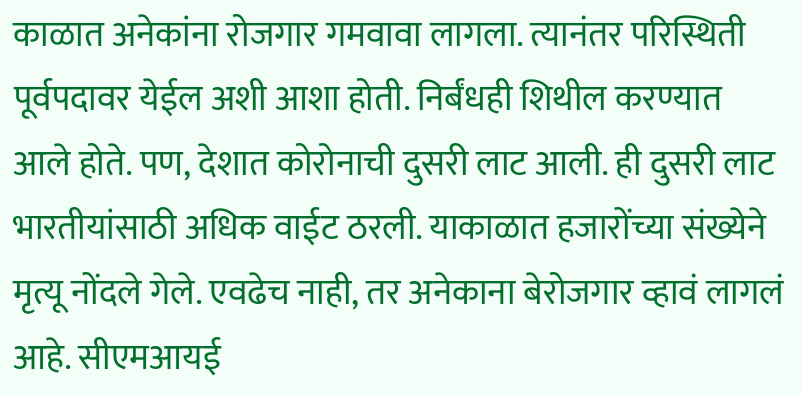काळात अनेकांना रोजगार गमवावा लागला. त्यानंतर परिस्थिती पूर्वपदावर येईल अशी आशा होती. निर्बंधही शिथील करण्यात आले होते. पण, देशात कोरोनाची दुसरी लाट आली. ही दुसरी लाट भारतीयांसाठी अधिक वाईट ठरली. याकाळात हजारोंच्या संख्येने मृत्यू नोंदले गेले. एवढेच नाही, तर अनेकाना बेरोजगार व्हावं लागलं आहे. सीएमआयई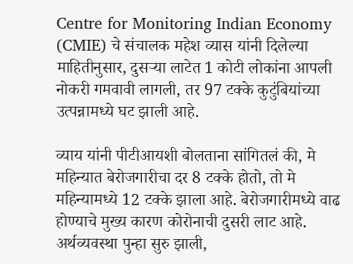Centre for Monitoring Indian Economy (CMIE) चे संचालक महेश व्यास यांनी दिलेल्या माहितीनुसार, दुसऱ्या लाटेत 1 कोटी लोकांना आपली नोकरी गमवावी लागली, तर 97 टक्के कुटुंबियांच्या उत्पन्नामध्ये घट झाली आहे.

व्याय यांनी पीटीआयशी बोलताना सांगितलं की, मे महिन्यात बेरोजगारीचा दर 8 टक्के होतो, तो मे महिन्यामध्ये 12 टक्के झाला आहे. बेरोजगारीमध्ये वाढ होण्याचे मुख्य कारण कोरोनाची दुसरी लाट आहे. अर्थव्यवस्था पुन्हा सुरु झाली,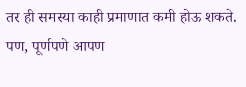तर ही समस्या काही प्रमाणात कमी होऊ शकते. पण, पूर्णपणे आपण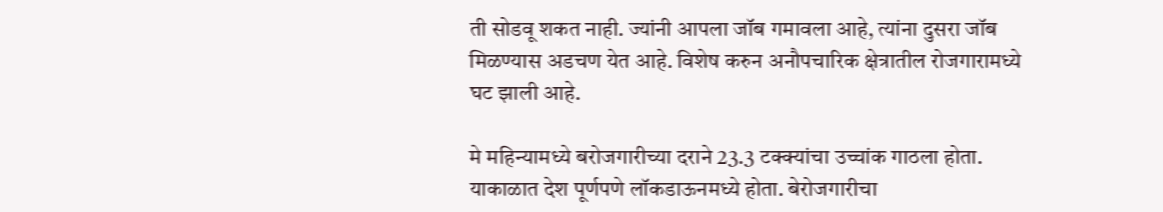ती सोडवू शकत नाही. ज्यांनी आपला जॉब गमावला आहे, त्यांना दुसरा जॉब मिळण्यास अडचण येत आहे. विशेष करुन अनौपचारिक क्षेत्रातील रोजगारामध्ये घट झाली आहे.

मे महिन्यामध्ये बरोजगारीच्या दराने 23.3 टक्क्यांचा उच्चांक गाठला होता. याकाळात देश पूर्णपणे लॉकडाऊनमध्ये होता. बेरोजगारीचा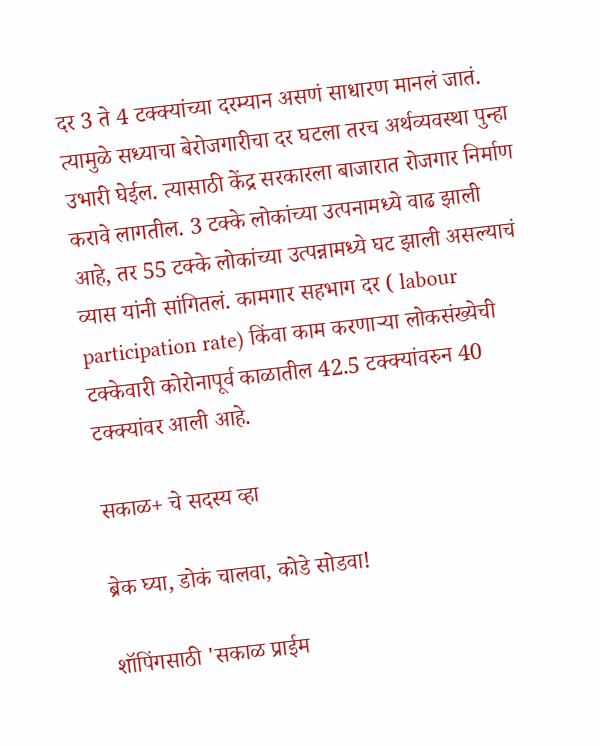दर 3 ते 4 टक्क्यांच्या दरम्यान असणं साधारण मानलं जातं. त्यामुळे सध्याचा बेरोजगारीचा दर घटला तरच अर्थव्यवस्था पुन्हा उभारी घेईल. त्यासाठी केंद्र सरकारला बाजारात रोजगार निर्माण करावे लागतील. 3 टक्के लोकांच्या उत्पनामध्ये वाढ झाली आहे, तर 55 टक्के लोकांच्या उत्पन्नामध्ये घट झाली असल्याचं व्यास यांनी सांगितलं. कामगार सहभाग दर ( labour participation rate) किंवा काम करणाऱ्या लोकसंख्येची टक्केवारी कोरोनापूर्व काळातील 42.5 टक्क्यांवरुन 40 टक्क्यांवर आली आहे.

सकाळ+ चे सदस्य व्हा

ब्रेक घ्या, डोकं चालवा, कोडे सोडवा!

शॉपिंगसाठी 'सकाळ प्राईम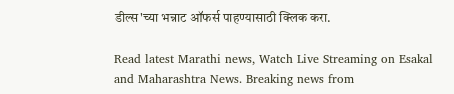डील्स'च्या भन्नाट ऑफर्स पाहण्यासाठी क्लिक करा.

Read latest Marathi news, Watch Live Streaming on Esakal and Maharashtra News. Breaking news from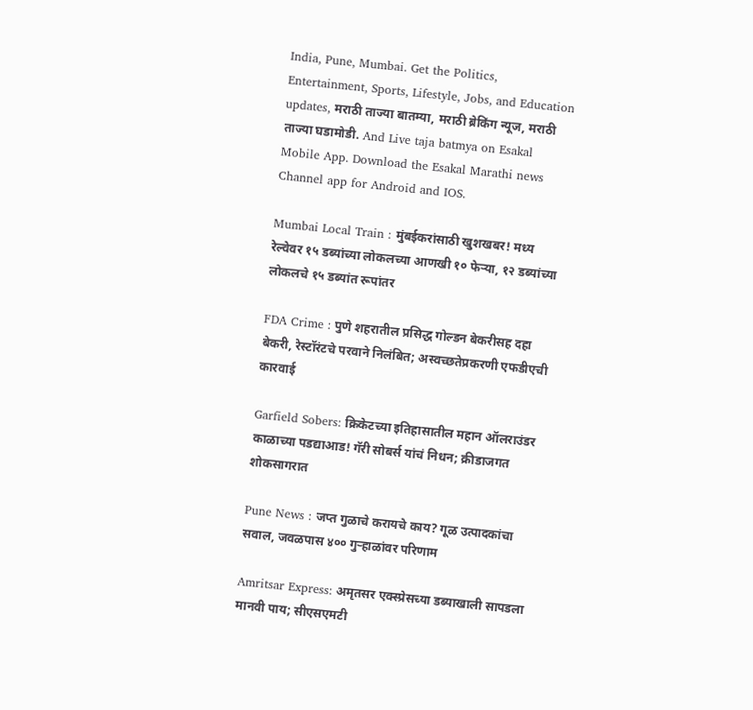India, Pune, Mumbai. Get the Politics, Entertainment, Sports, Lifestyle, Jobs, and Education updates, मराठी ताज्या बातम्या, मराठी ब्रेकिंग न्यूज, मराठी ताज्या घडामोडी. And Live taja batmya on Esakal Mobile App. Download the Esakal Marathi news Channel app for Android and IOS.

Mumbai Local Train : मुंबईकरांसाठी खुशखबर! मध्य रेल्वेवर १५ डब्यांच्या लोकलच्या आणखी १० फेऱ्या, १२ डब्यांच्या लोकलचे १५ डब्यांत रूपांतर

FDA Crime : पुणे शहरातील प्रसिद्ध गोल्‍डन बेकरीसह दहा बेकरी, रेस्टॉरंटचे परवाने निलंबित; अस्वच्छतेप्रकरणी एफडीएची कारवाई

Garfield Sobers: क्रिकेटच्या इतिहासातील महान ऑलराउंडर काळाच्या पडद्याआड! गॅरी सोबर्स यांचं निधन; क्रीडाजगत शोकसागरात

Pune News : जप्त गुळाचे करायचे काय? गूळ उत्पादकांचा सवाल, जवळपास ४०० गुऱ्हाळांवर परिणाम

Amritsar Express: अमृतसर एक्स्प्रेसच्या डब्याखाली सापडला मानवी पाय; सीएसएमटी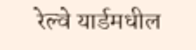रेल्वे यार्डमधील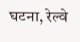घटना, रेल्वे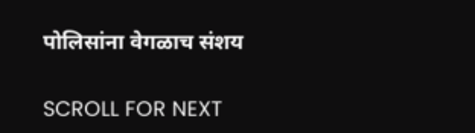पोलिसांना वेगळाच संशय

SCROLL FOR NEXT